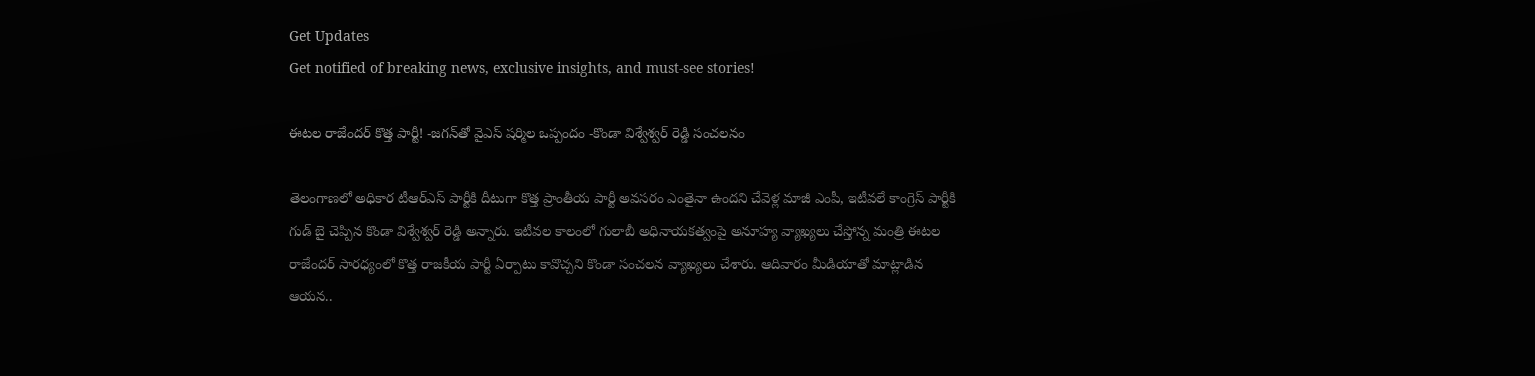Get Updates
Get notified of breaking news, exclusive insights, and must-see stories!

ఈటల రాజేందర్ కొత్త పార్టీ! -జగన్‌తో వైఎస్ షర్మిల ఒప్పందం -కొండా విశ్వేశ్వర్ రెడ్డి సంచలనం

తెలంగాణలో అధికార టీఆర్ఎస్ పార్టీకి దీటుగా కొత్త ప్రాంతీయ పార్టీ అవసరం ఎంతైనా ఉందని చేవెళ్ల మాజీ ఎంపీ, ఇటీవలే కాంగ్రెస్ పార్టీకి గుడ్ బై చెప్పిన కొండా విశ్వేశ్వర్ రెడ్డి అన్నారు. ఇటీవల కాలంలో గులాబీ అధినాయకత్వంపై అనూహ్య వ్యాఖ్యలు చేస్తోన్న మంత్రి ఈటల రాజేందర్ సారధ్యంలో కొత్త రాజకీయ పార్టీ ఏర్పాటు కావొచ్చని కొండా సంచలన వ్యాఖ్యలు చేశారు. ఆదివారం మీడియాతో మాట్లాడిన ఆయన..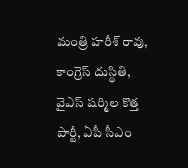మంత్రి హరీశ్ రావు, కాంగ్రెస్ దుస్థితి, వైఎస్ షర్మిల కొత్త పార్టీ, ఏపీ సీఎం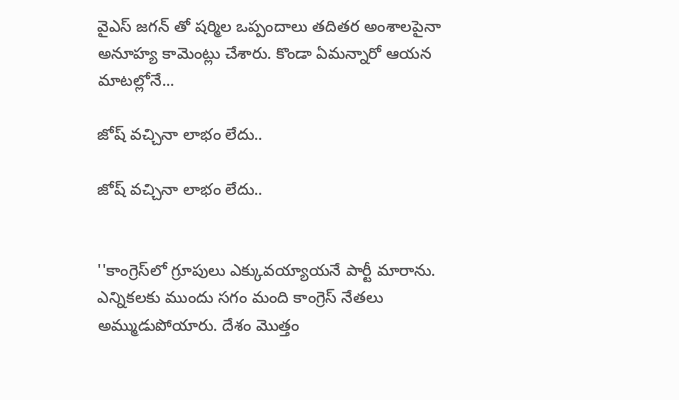వైఎస్ జగన్ తో షర్మిల ఒప్పందాలు తదితర అంశాలపైనా అనూహ్య కామెంట్లు చేశారు. కొండా ఏమన్నారో ఆయన మాటల్లోనే...

జోష్ వచ్చినా లాభం లేదు..

జోష్ వచ్చినా లాభం లేదు..


''కాంగ్రెస్‌లో గ్రూపులు ఎక్కువయ్యాయనే పార్టీ మారాను. ఎన్నికలకు ముందు సగం మంది కాంగ్రెస్ నేతలు అమ్ముడుపోయారు. దేశం మొత్తం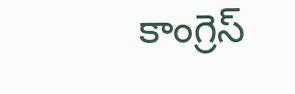కాంగ్రెస్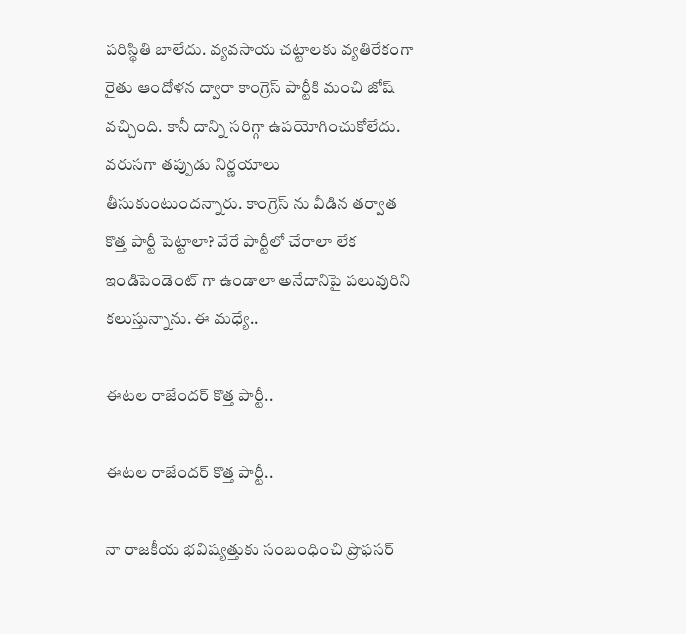పరిస్థితి బాలేదు. వ్యవసాయ చట్టాలకు వ్యతిరేకంగా రైతు ఆందోళన ద్వారా కాంగ్రెస్ పార్టీకి మంచి జోష్ వచ్చింది. కానీ దాన్ని సరిగ్గా ఉపయోగించుకోలేదు. వరుసగా తప్పుడు నిర్ణయాలు తీసుకుంటుందన్నారు. కాంగ్రెస్ ను వీడిన తర్వాత కొత్త పార్టీ పెట్టాలా? వేరే పార్టీలో చేరాలా లేక ఇండిపెండెంట్ గా ఉండాలా అనేదానిపై పలువురిని కలుస్తున్నాను. ఈ మధ్యే..

ఈటల రాజేందర్ కొత్త పార్టీ..

ఈటల రాజేందర్ కొత్త పార్టీ..

నా రాజకీయ భవిష్యత్తుకు సంబంధించి ప్రొఫసర్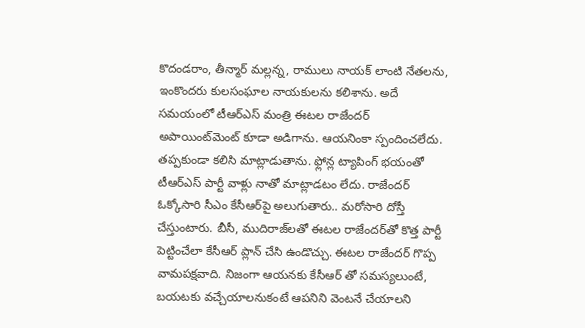కొదండరాం, తీన్మార్ మల్లన్న, రాములు నాయక్ లాంటి నేతలను, ఇంకొందరు కులసంఘాల నాయకులను కలిశాను. అదే సమయంలో టీఆర్ఎస్ మంత్రి ఈటల రాజేందర్ అపాయింట్‌మెంట్ కూడా అడిగాను. ఆయనింకా స్పందించలేదు. తప్పకుండా కలిసి మాట్లాడుతాను. ఫ్లోన్ల ట్యాపింగ్ భయంతో టీఆర్ఎస్ పార్టీ వాళ్లు నాతో మాట్లాడటం లేదు. రాజేందర్ ఓక్కోసారి సీఎం కేసీఆర్‌పై అలుగుతారు.. మరోసారి దోస్తీ చేస్తుంటారు. బీసీ, ముదిరాజ్‌లతో ఈటల రాజేందర్‌తో కొత్త పార్టీ పెట్టించేలా కేసీఆర్ ప్లాన్ చేసి ఉండొచ్చు. ఈటల రాజేందర్ గొప్ప వామపక్షవాది. నిజంగా ఆయనకు కేసీఆర్ తో సమస్యలుంటే, బయటకు వచ్చేయాలనుకంటే ఆపనిని వెంటనే చేయాలని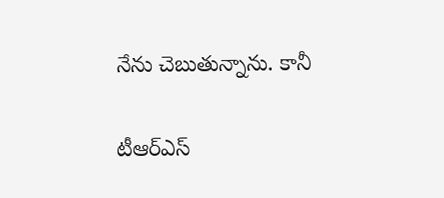నేను చెబుతున్నాను. కానీ

టీఆర్ఎస్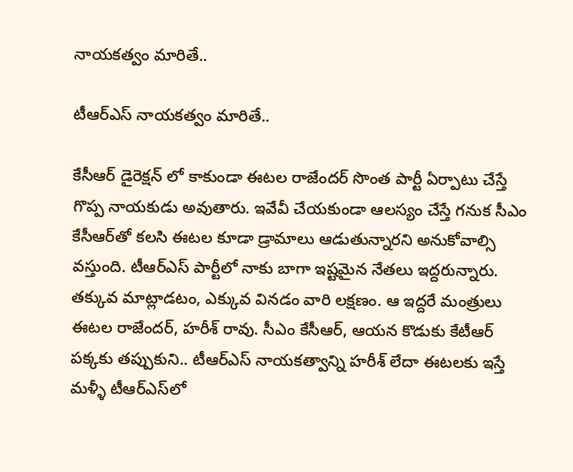నాయకత్వం మారితే..

టీఆర్ఎస్ నాయకత్వం మారితే..

కేసీఆర్ డైరెక్షన్ లో కాకుండా ఈటల రాజేందర్ సొంత పార్టీ ఏర్పాటు చేస్తే గొప్ప నాయకుడు అవుతారు. ఇవేవీ చేయకుండా ఆలస్యం చేస్తే గనుక సీఎం కేసీఆర్‌తో కలసి ఈటల కూడా డ్రామాలు ఆడుతున్నారని అనుకోవాల్సి వస్తుంది. టీఆర్ఎస్ పార్టీలో నాకు బాగా ఇష్టమైన నేతలు ఇద్దరున్నారు. తక్కువ మాట్లాడటం, ఎక్కువ వినడం వారి లక్షణం. ఆ ఇద్దరే మంత్రులు ఈటల రాజేందర్, హరీశ్ రావు. సీఎం కేసీఆర్, ఆయన కొడుకు కేటీఆర్‌ పక్కకు తప్పుకుని.. టీఆర్ఎస్ నాయకత్వాన్ని హరీశ్ లేదా ఈటలకు ఇస్తే మళ్ళీ టీఆర్ఎస్‌లో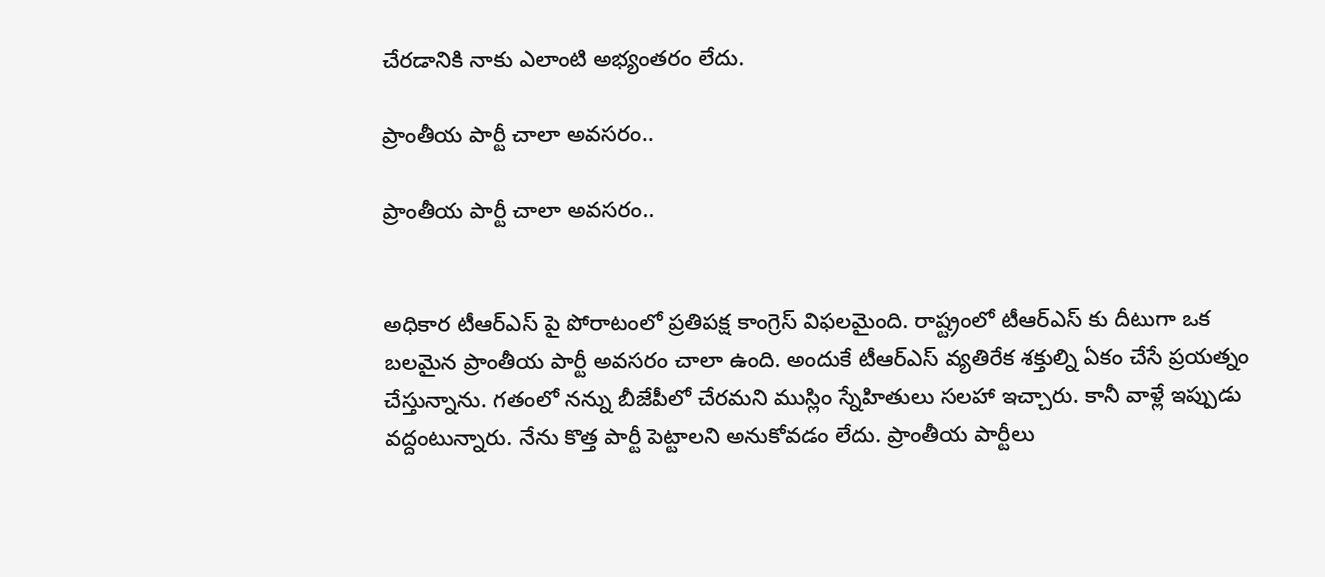చేరడానికి నాకు ఎలాంటి అభ్యంతరం లేదు.

ప్రాంతీయ పార్టీ చాలా అవసరం..

ప్రాంతీయ పార్టీ చాలా అవసరం..


అధికార టీఆర్ఎస్ పై పోరాటంలో ప్రతిపక్ష కాంగ్రెస్ విఫలమైంది. రాష్ట్రంలో టీఆర్ఎస్ కు దీటుగా ఒక బలమైన ప్రాంతీయ పార్టీ అవసరం చాలా ఉంది. అందుకే టీఆర్ఎస్ వ్యతిరేక శక్తుల్ని ఏకం చేసే ప్రయత్నం చేస్తున్నాను. గతంలో నన్ను బీజేపీలో చేరమని ముస్లిం స్నేహితులు సలహా ఇచ్చారు. కానీ వాళ్లే ఇప్పుడు వద్దంటున్నారు. నేను కొత్త పార్టీ పెట్టాలని అనుకోవడం లేదు. ప్రాంతీయ పార్టీలు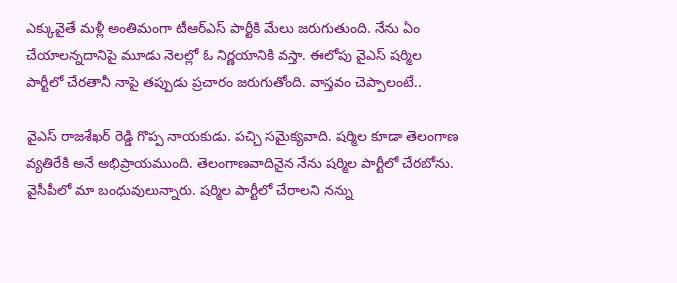ఎక్కువైతే మళ్లీ అంతిమంగా టీఆర్ఎస్ పార్టీకి మేలు జరుగుతుంది. నేను ఏం చేయాలన్నదానిపై మూడు నెలల్లో ఓ నిర్ణయానికి వస్తా. ఈలోపు వైఎస్ షర్మిల పార్టీలో చేరతానీ నాపై తప్పుడు ప్రచారం జరుగుతోంది. వాస్తవం చెప్పాలంటే..

వైఎస్ రాజశేఖర్ రెడ్డి గొప్ప నాయకుడు. పచ్చి సమైక్యవాది. షర్మిల కూడా తెలంగాణ వ్యతిరేకి అనే అభిప్రాయముంది. తెలంగాణవాదినైన నేను షర్మిల పార్టీలో చేరబోను. వైసీపీలో మా బంధువులున్నారు. షర్మిల పార్టీలో చేరాలని నన్ను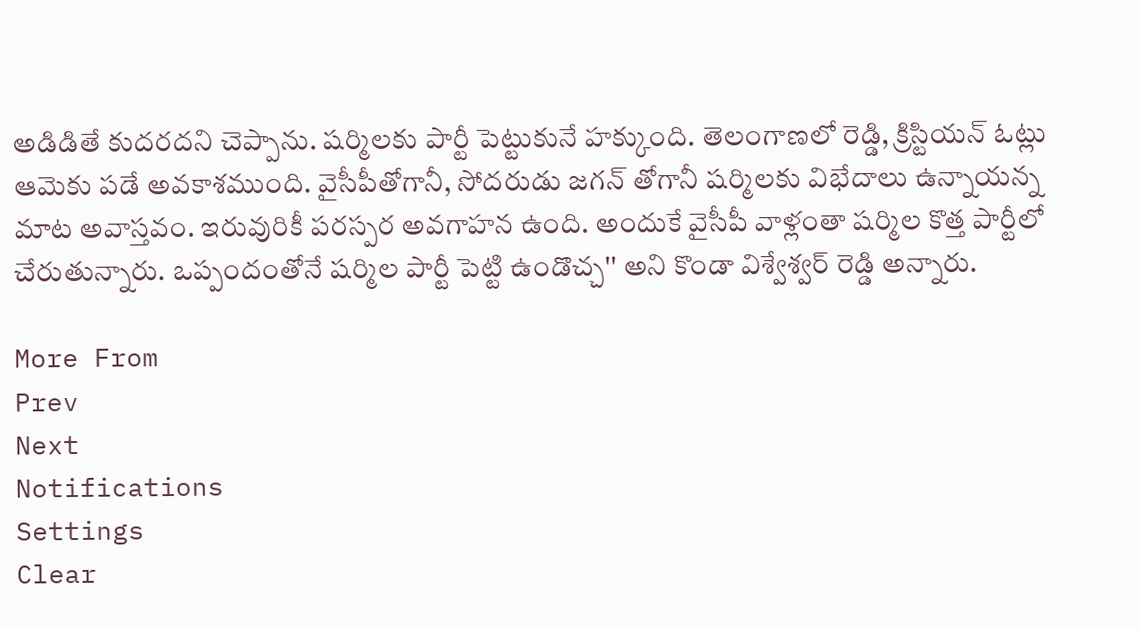అడిడితే కుదరదని చెప్పాను. షర్మిలకు పార్టీ పెట్టుకునే హక్కుంది. తెలంగాణలో రెడ్డి, క్రిస్టియన్ ఓట్లు ఆమెకు పడే అవకాశముంది. వైసీపీతోగానీ, సోదరుడు జగన్ తోగానీ షర్మిలకు విభేదాలు ఉన్నాయన్న మాట అవాస్తవం. ఇరువురికీ పరస్పర అవగాహన ఉంది. అందుకే వైసీపీ వాళ్లంతా షర్మిల కొత్త పార్టీలో చేరుతున్నారు. ఒప్పందంతోనే షర్మిల పార్టీ పెట్టి ఉండొచ్చ'' అని కొండా విశ్వేశ్వర్ రెడ్డి అన్నారు.

More From
Prev
Next
Notifications
Settings
Clear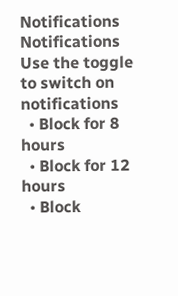Notifications
Notifications
Use the toggle to switch on notifications
  • Block for 8 hours
  • Block for 12 hours
  • Block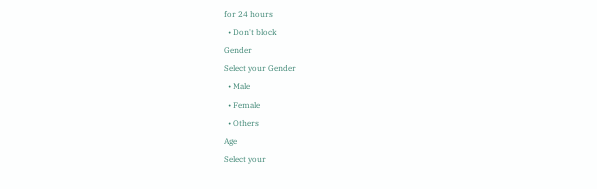for 24 hours
  • Don't block
Gender
Select your Gender
  • Male
  • Female
  • Others
Age
Select your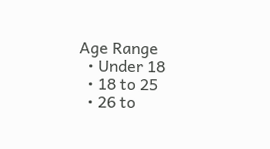Age Range
  • Under 18
  • 18 to 25
  • 26 to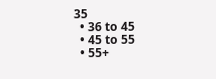35
  • 36 to 45
  • 45 to 55
  • 55+